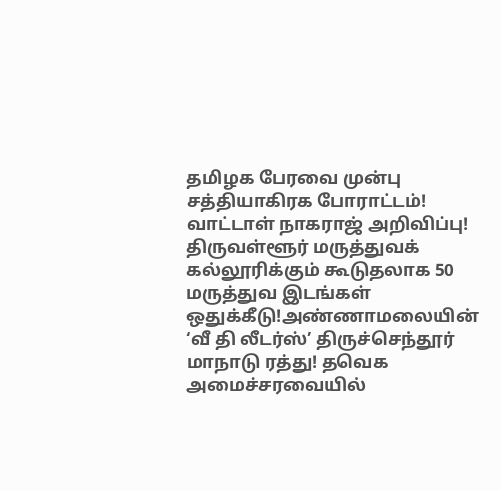தமிழக பேரவை முன்பு சத்தியாகிரக போராட்டம்! வாட்டாள் நாகராஜ் அறிவிப்பு! திருவள்ளூர் மருத்துவக் கல்லூரிக்கும் கூடுதலாக 50 மருத்துவ இடங்கள் ஒதுக்கீடு!அண்ணாமலையின் ‘வீ தி லீடர்ஸ்’ திருச்செந்தூர் மாநாடு ரத்து! தவெக அமைச்சரவையில்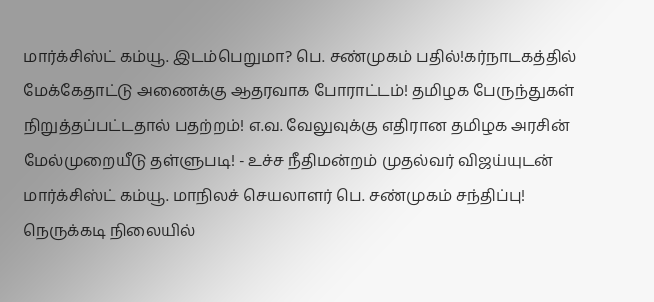மார்க்சிஸ்ட் கம்யூ. இடம்பெறுமா? பெ. சண்முகம் பதில்!கர்நாடகத்தில் மேக்கேதாட்டு அணைக்கு ஆதரவாக போராட்டம்! தமிழக பேருந்துகள் நிறுத்தப்பட்டதால் பதற்றம்! எ.வ. வேலுவுக்கு எதிரான தமிழக அரசின் மேல்முறையீடு தள்ளுபடி! - உச்ச நீதிமன்றம் முதல்வர் விஜய்யுடன் மார்க்சிஸ்ட் கம்யூ. மாநிலச் செயலாளர் பெ. சண்முகம் சந்திப்பு! நெருக்கடி நிலையில்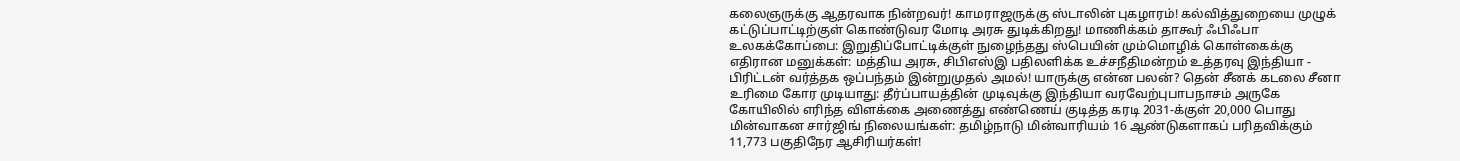கலைஞருக்கு ஆதரவாக நின்றவர்! காமராஜருக்கு ஸ்டாலின் புகழாரம்! கல்வித்துறையை முழுக் கட்டுப்பாட்டிற்குள் கொண்டுவர மோடி அரசு துடிக்கிறது! மாணிக்கம் தாகூர் ஃபிஃபா உலகக்கோப்பை: இறுதிப்போட்டிக்குள் நுழைந்தது ஸ்பெயின் மும்மொழிக் கொள்கைக்கு எதிரான மனுக்கள்: மத்திய அரசு, சிபிஎஸ்இ பதிலளிக்க உச்சநீதிமன்றம் உத்தரவு இந்தியா - பிரிட்டன் வர்த்தக ஒப்பந்தம் இன்றுமுதல் அமல்! யாருக்கு என்ன பலன்? தென் சீனக் கடலை சீனா உரிமை கோர முடியாது: தீர்ப்பாயத்தின் முடிவுக்கு இந்தியா வரவேற்புபாபநாசம் அருகே கோயிலில் எரிந்த விளக்கை அணைத்து எண்ணெய் குடித்த கரடி 2031-க்குள் 20,000 பொது மின்வாகன சார்ஜிங் நிலையங்கள்: தமிழ்நாடு மின்வாரியம் 16 ஆண்டுகளாகப் பரிதவிக்கும் 11,773 பகுதிநேர ஆசிரியர்கள்!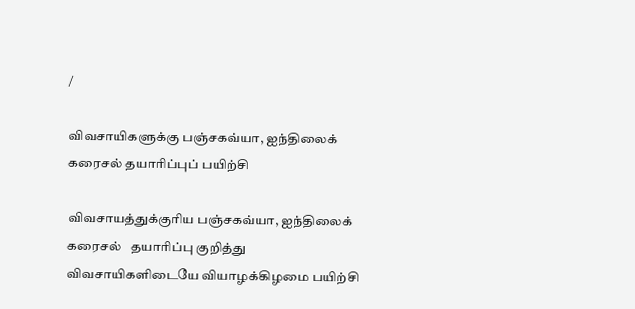/

விவசாயிகளுக்கு பஞ்சகவ்யா, ஐந்திலைக் கரைசல் தயாரிப்புப் பயிற்சி

விவசாயத்துக்குரிய பஞ்சகவ்யா, ஐந்திலைக் கரைசல்   தயாரிப்பு குறித்து விவசாயிகளிடையே வியாழக்கிழமை பயிற்சி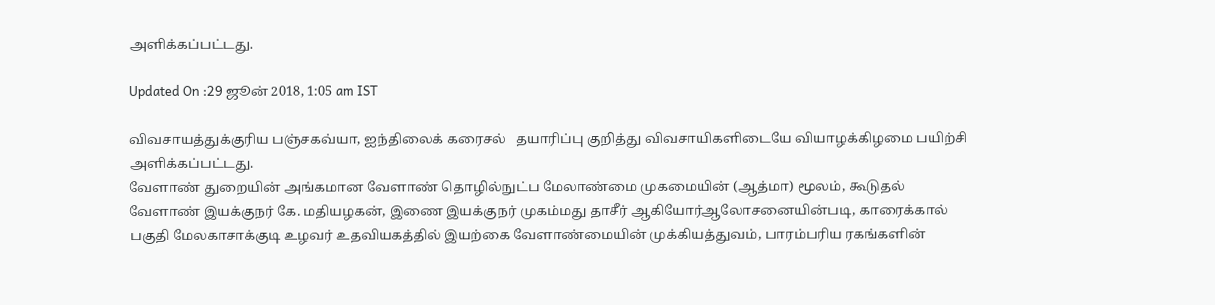அளிக்கப்பட்டது.

Updated On :29 ஜூன் 2018, 1:05 am IST

விவசாயத்துக்குரிய பஞ்சகவ்யா, ஐந்திலைக் கரைசல்   தயாரிப்பு குறித்து விவசாயிகளிடையே வியாழக்கிழமை பயிற்சி அளிக்கப்பட்டது.
வேளாண் துறையின் அங்கமான வேளாண் தொழில்நுட்ப மேலாண்மை முகமையின் (ஆத்மா) மூலம், கூடுதல் வேளாண் இயக்குநர் கே. மதியழகன், இணை இயக்குநர் முகம்மது தாசீர் ஆகியோர்ஆலோசனையின்படி, காரைக்கால் பகுதி மேலகாசாக்குடி உழவர் உதவியகத்தில் இயற்கை வேளாண்மையின் முக்கியத்துவம், பாரம்பரிய ரகங்களின்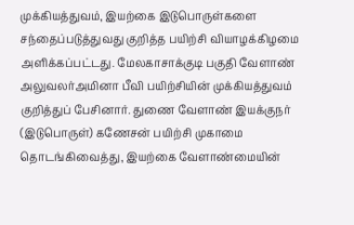முக்கியத்துவம், இயற்கை இடுபொருள்களை சந்தைப்படுத்துவது குறித்த பயிற்சி வியாழக்கிழமை அளிக்கப்பட்டது. மேலகாசாக்குடி பகுதி வேளாண் அலுவலர்அமினா பீவி பயிற்சியின் முக்கியத்துவம் குறித்துப் பேசினார். துணை வேளாண் இயக்குநர் (இடுபொருள்) கணேசன் பயிற்சி முகாமை தொடங்கிவைத்து, இயற்கை வேளாண்மையின்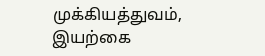முக்கியத்துவம், இயற்கை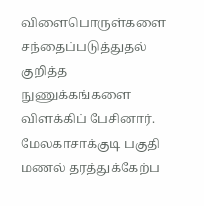விளைபொருள்களை சந்தைப்படுத்துதல் குறித்த நுணுக்கங்களை விளக்கிப் பேசினார். மேலகாசாக்குடி பகுதி மணல் தரத்துக்கேற்ப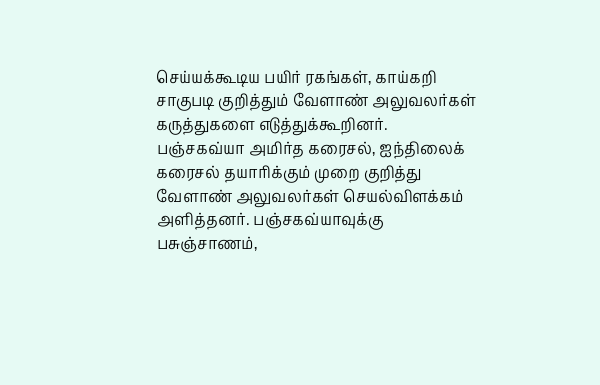செய்யக்கூடிய பயிர் ரகங்கள், காய்கறி சாகுபடி குறித்தும் வேளாண் அலுவலர்கள் கருத்துகளை எடுத்துக்கூறினர்.
பஞ்சகவ்யா அமிர்த கரைசல், ஐந்திலைக் கரைசல் தயாரிக்கும் முறை குறித்து வேளாண் அலுவலர்கள் செயல்விளக்கம் அளித்தனர். பஞ்சகவ்யாவுக்கு பசுஞ்சாணம்,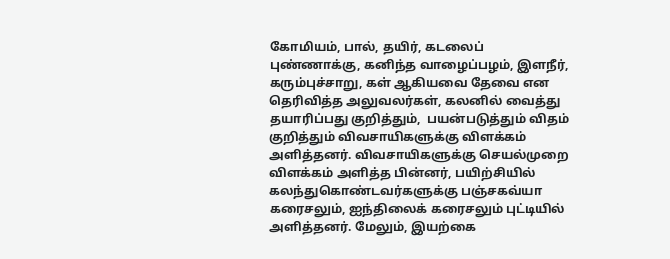கோமியம், பால், தயிர், கடலைப் புண்ணாக்கு, கனிந்த வாழைப்பழம், இளநீர், கரும்புச்சாறு, கள் ஆகியவை தேவை என தெரிவித்த அலுவலர்கள், கலனில் வைத்து தயாரிப்பது குறித்தும்,  பயன்படுத்தும் விதம் குறித்தும் விவசாயிகளுக்கு விளக்கம் அளித்தனர். விவசாயிகளுக்கு செயல்முறை விளக்கம் அளித்த பின்னர், பயிற்சியில் கலந்துகொண்டவர்களுக்கு பஞ்சகவ்யா கரைசலும், ஐந்திலைக் கரைசலும் புட்டியில் அளித்தனர். மேலும், இயற்கை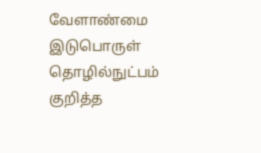வேளாண்மை இடுபொருள் தொழில்நுட்பம் குறித்த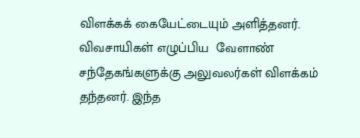விளக்கக் கையேட்டையும் அளித்தனர்.
விவசாயிகள் எழுப்பிய  வேளாண் சந்தேகங்களுக்கு அலுவலர்கள் விளக்கம் தந்தனர். இந்த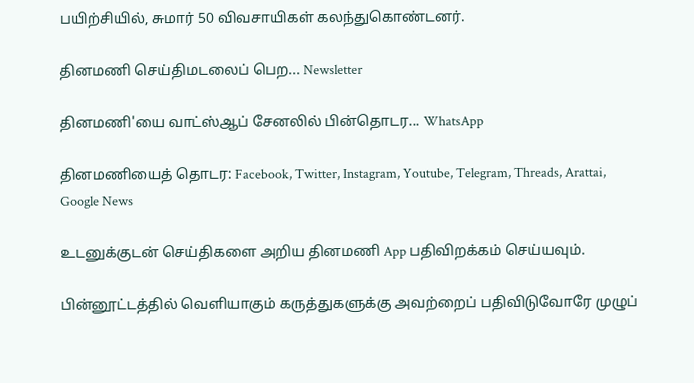பயிற்சியில், சுமார் 50 விவசாயிகள் கலந்துகொண்டனர்.

தினமணி செய்திமடலைப் பெற... Newsletter

தினமணி'யை வாட்ஸ்ஆப் சேனலில் பின்தொடர... WhatsApp

தினமணியைத் தொடர: Facebook, Twitter, Instagram, Youtube, Telegram, Threads, Arattai, Google News

உடனுக்குடன் செய்திகளை அறிய தினமணி App பதிவிறக்கம் செய்யவும்.

பின்னூட்டத்தில் வெளியாகும் கருத்துகளுக்கு அவற்றைப் பதிவிடுவோரே முழுப்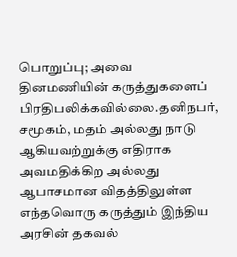பொறுப்பு; அவை தினமணியின் கருத்துகளைப் பிரதிபலிக்கவில்லை.தனிநபர், சமூகம், மதம் அல்லது நாடு ஆகியவற்றுக்கு எதிராக அவமதிக்கிற அல்லது ஆபாசமான விதத்திலுள்ள எந்தவொரு கருத்தும் இந்திய அரசின் தகவல்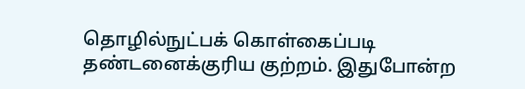தொழில்நுட்பக் கொள்கைப்படி தண்டனைக்குரிய குற்றம். இதுபோன்ற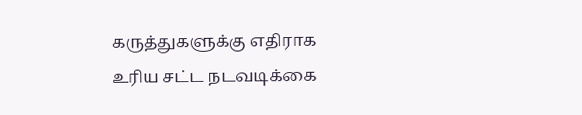கருத்துகளுக்கு எதிராக உரிய சட்ட நடவடிக்கை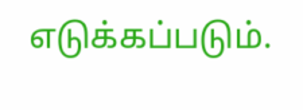எடுக்கப்படும்.